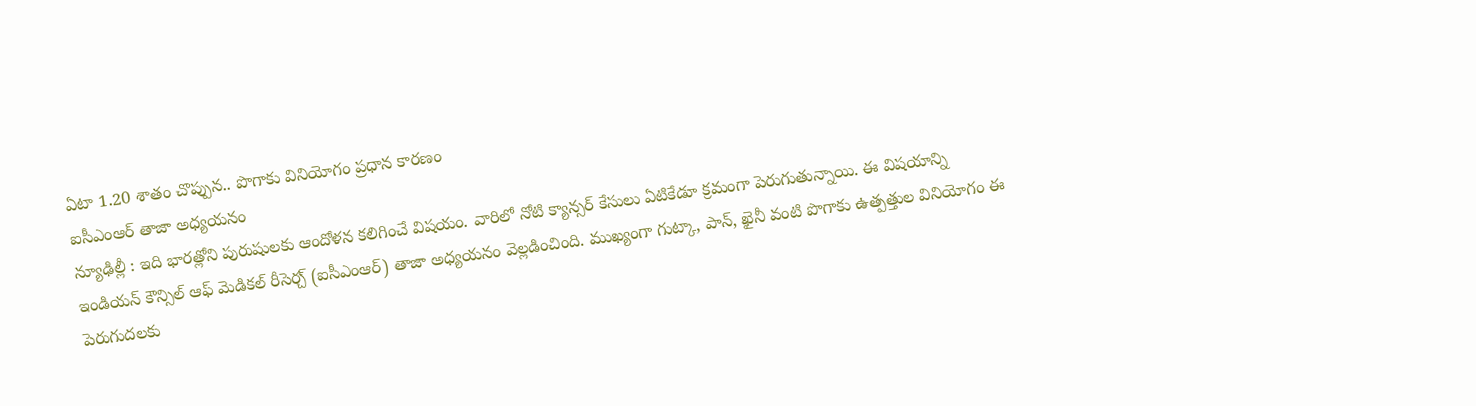ఏటా 1.20 శాతం చొప్పున.. పొగాకు వినియోగం ప్రధాన కారణం
ఐసీఎంఆర్ తాజా అధ్యయనం
న్యూఢిల్లీ : ఇది భారత్లోని పురుషులకు ఆందోళన కలిగించే విషయం. వారిలో నోటి క్యాన్సర్ కేసులు ఏటికేడూ క్రమంగా పెరుగుతున్నాయి. ఈ విషయాన్ని ఇండియన్ కౌన్సిల్ ఆఫ్ మెడికల్ రీసెర్చ్ (ఐసీఎంఆర్) తాజా అధ్యయనం వెల్లడించింది. ముఖ్యంగా గుట్కా, పాన్, ఖైనీ వంటి పొగాకు ఉత్పత్తుల వినియోగం ఈ పెరుగుదలకు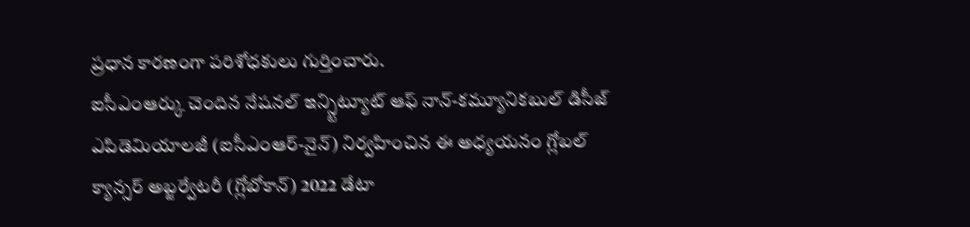ప్రధాన కారణంగా పరిశోధకులు గుర్తించారు.
ఐసీఎంఆర్కు చెందిన నేషనల్ ఇన్స్టిట్యూట్ ఆఫ్ నాన్-కమ్యూనికబుల్ డిసీజ్ ఎపిడెమియాలజీ (ఐసీఎంఆర్-నైన్) నిర్వహించిన ఈ అధ్యయనం గ్లోబల్ క్యాన్సర్ అబ్జర్వేటరీ (గ్లోబోకాన్) 2022 డేటా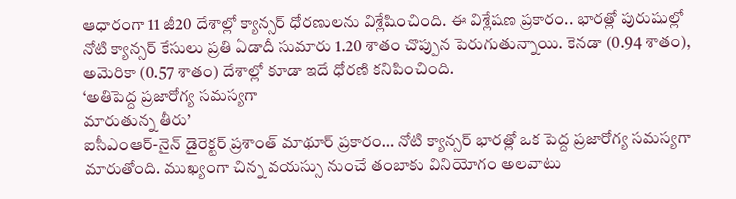ఆధారంగా 11 జీ20 దేశాల్లో క్యాన్సర్ ధోరణులను విశ్లేషించింది. ఈ విశ్లేషణ ప్రకారం.. భారత్లో పురుషుల్లో నోటి క్యాన్సర్ కేసులు ప్రతి ఏడాదీ సుమారు 1.20 శాతం చొప్పున పెరుగుతున్నాయి. కెనడా (0.94 శాతం), అమెరికా (0.57 శాతం) దేశాల్లో కూడా ఇదే ధోరణి కనిపించింది.
‘అతిపెద్ద ప్రజారోగ్య సమస్యగా
మారుతున్న తీరు’
ఐసీఎంఆర్-నైన్ డైరెక్టర్ ప్రశాంత్ మాథూర్ ప్రకారం… నోటి క్యాన్సర్ భారత్లో ఒక పెద్ద ప్రజారోగ్య సమస్యగా మారుతోంది. ముఖ్యంగా చిన్న వయస్సు నుంచే తంబాకు వినియోగం అలవాటు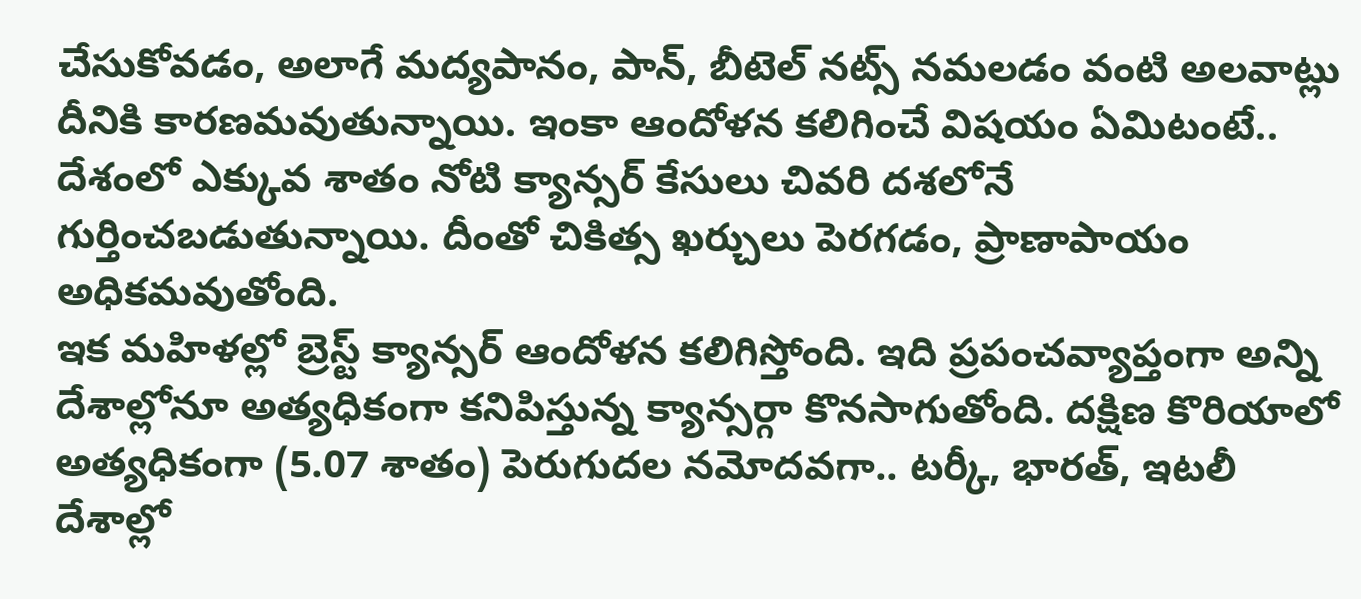చేసుకోవడం, అలాగే మద్యపానం, పాన్, బీటెల్ నట్స్ నమలడం వంటి అలవాట్లు దీనికి కారణమవుతున్నాయి. ఇంకా ఆందోళన కలిగించే విషయం ఏమిటంటే.. దేశంలో ఎక్కువ శాతం నోటి క్యాన్సర్ కేసులు చివరి దశలోనే గుర్తించబడుతున్నాయి. దీంతో చికిత్స ఖర్చులు పెరగడం, ప్రాణాపాయం అధికమవుతోంది.
ఇక మహిళల్లో బ్రెస్ట్ క్యాన్సర్ ఆందోళన కలిగిస్తోంది. ఇది ప్రపంచవ్యాప్తంగా అన్ని దేశాల్లోనూ అత్యధికంగా కనిపిస్తున్న క్యాన్సర్గా కొనసాగుతోంది. దక్షిణ కొరియాలో అత్యధికంగా (5.07 శాతం) పెరుగుదల నమోదవగా.. టర్కీ, భారత్, ఇటలీ దేశాల్లో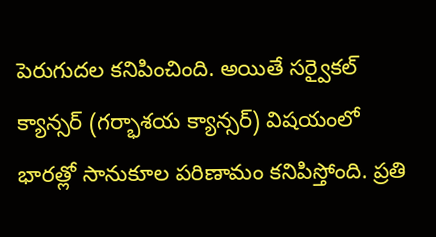పెరుగుదల కనిపించింది. అయితే సర్వైకల్ క్యాన్సర్ (గర్భాశయ క్యాన్సర్) విషయంలో భారత్లో సానుకూల పరిణామం కనిపిస్తోంది. ప్రతి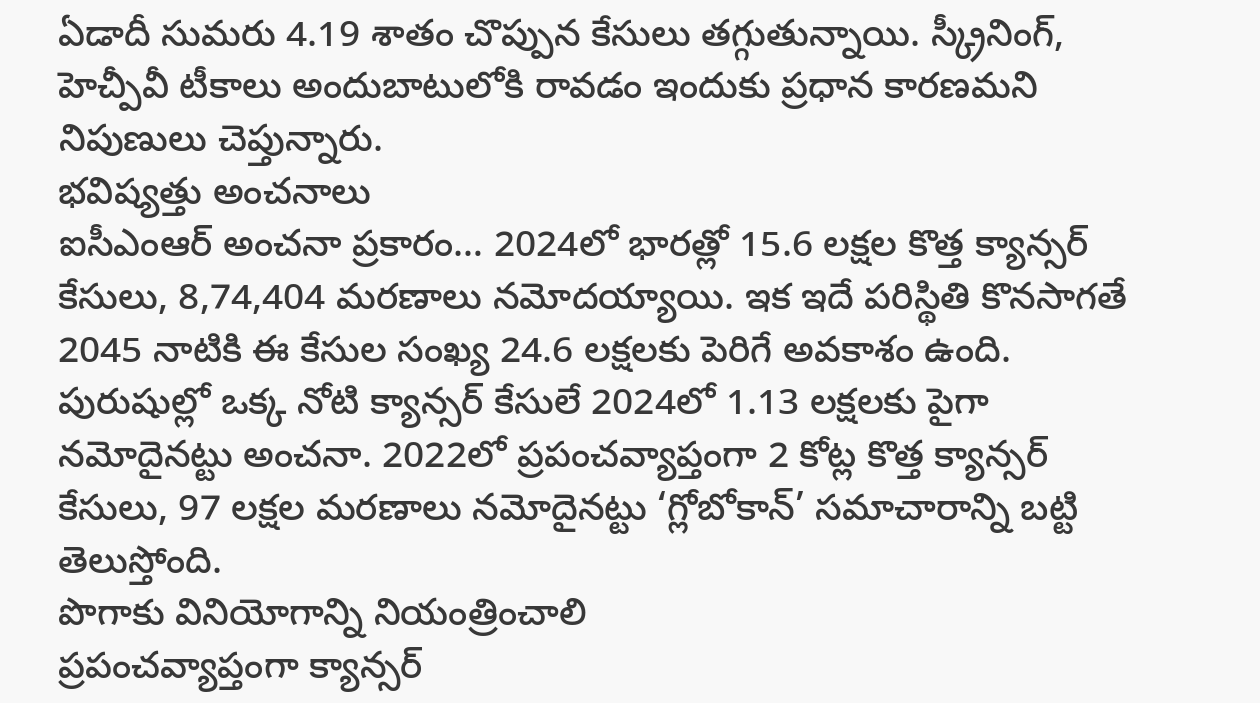ఏడాదీ సుమరు 4.19 శాతం చొప్పున కేసులు తగ్గుతున్నాయి. స్క్రీనింగ్, హెచ్పీవీ టీకాలు అందుబాటులోకి రావడం ఇందుకు ప్రధాన కారణమని నిపుణులు చెప్తున్నారు.
భవిష్యత్తు అంచనాలు
ఐసీఎంఆర్ అంచనా ప్రకారం… 2024లో భారత్లో 15.6 లక్షల కొత్త క్యాన్సర్ కేసులు, 8,74,404 మరణాలు నమోదయ్యాయి. ఇక ఇదే పరిస్థితి కొనసాగతే 2045 నాటికి ఈ కేసుల సంఖ్య 24.6 లక్షలకు పెరిగే అవకాశం ఉంది. పురుషుల్లో ఒక్క నోటి క్యాన్సర్ కేసులే 2024లో 1.13 లక్షలకు పైగా నమోదైనట్టు అంచనా. 2022లో ప్రపంచవ్యాప్తంగా 2 కోట్ల కొత్త క్యాన్సర్ కేసులు, 97 లక్షల మరణాలు నమోదైనట్టు ‘గ్లోబోకాన్’ సమాచారాన్ని బట్టి తెలుస్తోంది.
పొగాకు వినియోగాన్ని నియంత్రించాలి
ప్రపంచవ్యాప్తంగా క్యాన్సర్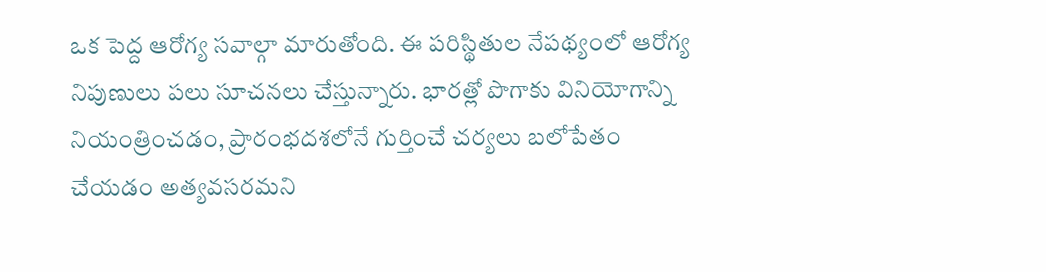ఒక పెద్ద ఆరోగ్య సవాల్గా మారుతోంది. ఈ పరిస్థితుల నేపథ్యంలో ఆరోగ్య నిపుణులు పలు సూచనలు చేస్తున్నారు. భారత్లో పొగాకు వినియోగాన్ని నియంత్రించడం, ప్రారంభదశలోనే గుర్తించే చర్యలు బలోపేతం చేయడం అత్యవసరమని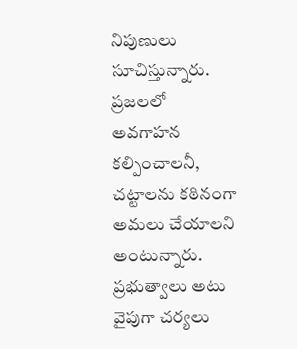నిపుణులు సూచిస్తున్నారు. ప్రజలలో అవగాహన కల్పించాలనీ, చట్టాలను కఠినంగా అమలు చేయాలని అంటున్నారు. ప్రభుత్వాలు అటు వైపుగా చర్యలు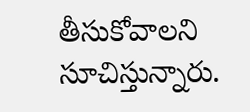తీసుకోవాలని సూచిస్తున్నారు.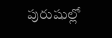పురుషుల్లో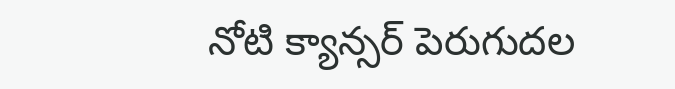నోటి క్యాన్సర్ పెరుగుదల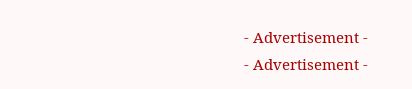- Advertisement -
- Advertisement -